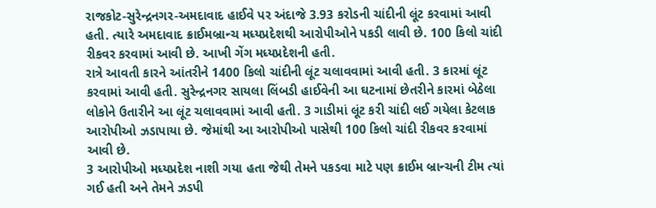રાજકોટ-સુરેન્દ્રનગર-અમદાવાદ હાઈવે પર અંદાજે 3.93 કરોડની ચાંદીની લૂંટ કરવામાં આવી હતી. ત્યારે અમદાવાદ ક્રાઈમબ્રાન્ચ મધ્યપ્રદેશથી આરોપીઓને પકડી લાવી છે. 100 કિલો ચાંદી રીકવર કરવામાં આવી છે. આખી ગેંગ મધ્યપ્રદેશની હતી.
રાત્રે આવતી કારને આંતરીને 1400 કિલો ચાંદીની લૂંટ ચલાવવામાં આવી હતી. 3 કારમાં લૂંટ કરવામાં આવી હતી. સુરેન્દ્રનગર સાયલા લિંબડી હાઈવેની આ ઘટનામાં છેતરીને કારમાં બેઠેલા લોકોને ઉતારીને આ લૂંટ ચલાવવામાં આવી હતી. 3 ગાડીમાં લૂંટ કરી ચાંદી લઈ ગયેલા કેટલાક આરોપીઓ ઝડાપાયા છે. જેમાંથી આ આરોપીઓ પાસેથી 100 કિલો ચાંદી રીકવર કરવામાં આવી છે.
3 આરોપીઓ મધ્યપ્રદેશ નાશી ગયા હતા જેથી તેમને પકડવા માટે પણ ક્રાઈમ બ્રાન્ચની ટીમ ત્યાં ગઈ હતી અને તેમને ઝડપી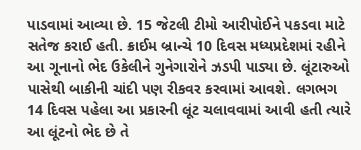પાડવામાં આવ્યા છે. 15 જેટલી ટીમો આરીપોઈને પકડવા માટે સતેજ કરાઈ હતી. ક્રાઈમ બ્રાન્ચે 10 દિવસ મધ્યપ્રદેશમાં રહીને આ ગૂનાનો ભેદ ઉકેલીને ગુનેગારોને ઝડપી પાડ્યા છે. લૂંટારુઓ પાસેથી બાકીની ચાંદી પણ રીકવર કરવામાં આવશે. લગભગ 14 દિવસ પહેલા આ પ્રકારની લૂંટ ચલાવવામાં આવી હતી ત્યારે આ લૂંટનો ભેદ છે તે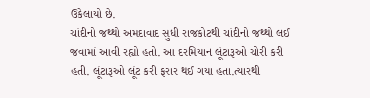ઉકેલાયો છે.
ચાંદીનો જથ્થો અમદાવાદ સુધી રાજકોટથી ચાંદીનો જથ્થો લઈ જવામાં આવી રહ્યો હતો. આ દરમિયાન લૂંટારૂઓ ચોરી કરી હતી. લૂંટારૂઓ લૂંટ કરી ફરાર થઈ ગયા હતા.ત્યારથી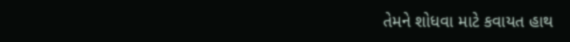તેમને શોધવા માટે કવાયત હાથ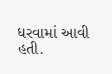ધરવામાં આવી હતી.